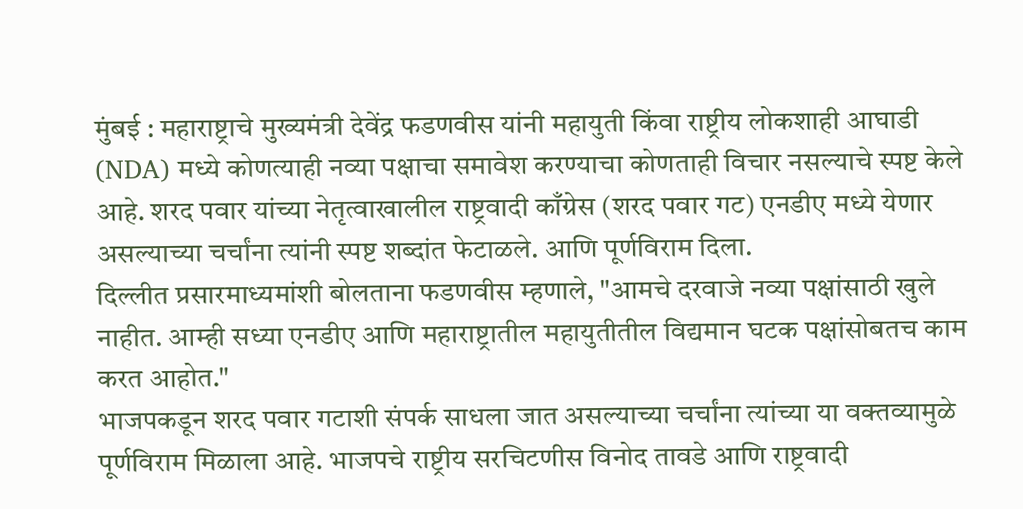मुंबई : महाराष्ट्राचे मुख्यमंत्री देवेंद्र फडणवीस यांनी महायुती किंवा राष्ट्रीय लोकशाही आघाडी (NDA) मध्ये कोणत्याही नव्या पक्षाचा समावेश करण्याचा कोणताही विचार नसल्याचे स्पष्ट केले आहे. शरद पवार यांच्या नेतृत्वाखालील राष्ट्रवादी काँग्रेस (शरद पवार गट) एनडीए मध्ये येणार असल्याच्या चर्चांना त्यांनी स्पष्ट शब्दांत फेटाळले. आणि पूर्णविराम दिला.
दिल्लीत प्रसारमाध्यमांशी बोलताना फडणवीस म्हणाले, "आमचे दरवाजे नव्या पक्षांसाठी खुले नाहीत. आम्ही सध्या एनडीए आणि महाराष्ट्रातील महायुतीतील विद्यमान घटक पक्षांसोबतच काम करत आहोत."
भाजपकडून शरद पवार गटाशी संपर्क साधला जात असल्याच्या चर्चांना त्यांच्या या वक्तव्यामुळे पूर्णविराम मिळाला आहे. भाजपचे राष्ट्रीय सरचिटणीस विनोद तावडे आणि राष्ट्रवादी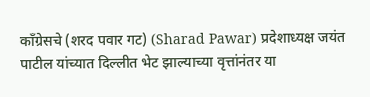काँग्रेसचे (शरद पवार गट) (Sharad Pawar) प्रदेशाध्यक्ष जयंत पाटील यांच्यात दिल्लीत भेट झाल्याच्या वृत्तांनंतर या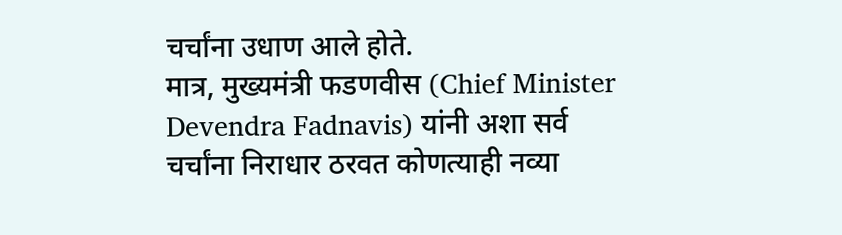चर्चांना उधाण आले होते.
मात्र, मुख्यमंत्री फडणवीस (Chief Minister Devendra Fadnavis) यांनी अशा सर्व चर्चांना निराधार ठरवत कोणत्याही नव्या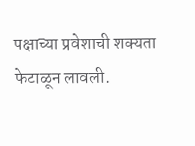पक्षाच्या प्रवेशाची शक्यता फेटाळून लावली.